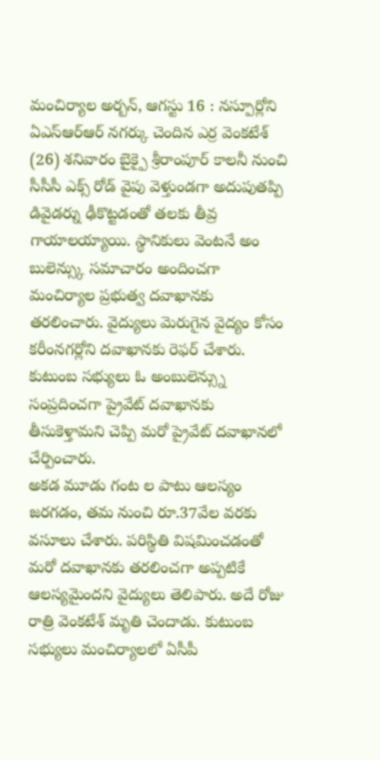మంచిర్యాల అర్బన్, ఆగస్టు 16 : నస్పూర్లోని ఏఎస్ఆర్ఆర్ నగర్కు చెందిన ఎర్ర వెంకటేశ్ (26) శనివారం బైక్పై శ్రీరాంపూర్ కాలనీ నుంచి సీసీసీ ఎక్స్ రోడ్ వైపు వెళ్తుండగా అదుపుతప్పి డివైడర్ను ఢీకొట్టడంతో తలకు తీవ్ర గాయాలయ్యాయి. స్థానికులు వెంటనే అం బులెన్స్కు సమాచారం అందించగా మంచిర్యాల ప్రభుత్వ దవాఖానకు తరలించారు. వైద్యులు మెరుగైన వైద్యం కోసం కరీంనగర్లోని దవాఖానకు రెఫర్ చేశారు. కుటుంబ సభ్యులు ఓ అంబులెన్స్ను సంప్రదించగా ప్రైవేట్ దవాఖానకు తీసుకెళ్తామని చెప్పి మరో ప్రైవేట్ దవాఖానలో చేర్పించారు.
అకడ మూడు గంట ల పాటు ఆలస్యం జరగడం, తమ నుంచి రూ.37వేల వరకు వసూలు చేశారు. పరిస్థితి విషమించడంతో మరో దవాఖానకు తరలించగా అప్పటికే ఆలస్యమైందని వైద్యులు తెలిపారు. అదే రోజు రాత్రి వెంకటేశ్ మృతి చెందాడు. కుటుంబ సభ్యులు మంచిర్యాలలో ఏసీపీ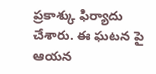ప్రకాశ్కు ఫిర్యాదు చేశారు. ఈ ఘటన పై ఆయన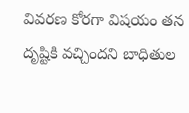వివరణ కోరగా విషయం తన దృష్టికి వచ్చిందని బాధితుల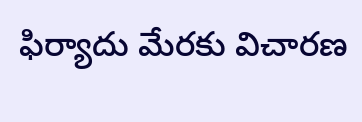ఫిర్యాదు మేరకు విచారణ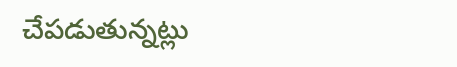చేపడుతున్నట్లు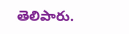తెలిపారు.